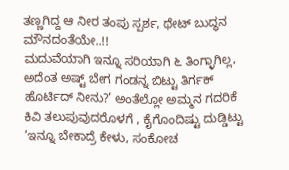ತಣ್ಣಗಿದ್ದ ಆ ನೀರ ತಂಪು ಸ್ಪರ್ಶ, ಥೇಟ್ ಬುದ್ಧನ ಮೌನದಂತೆಯೇ..!!
ಮದುವೆಯಾಗಿ ಇನ್ನೂ ಸರಿಯಾಗಿ ೬ ತಿಂಗ್ಳಾಗಿಲ್ಲ, ಅದೆಂತ ಅಷ್ಟ್ ಬೇಗ ಗಂಡನ್ನ ಬಿಟ್ಟು ತಿರ್ಗಕ್ ಹೊರ್ಟಿದ್ ನೀನು?’ ಅಂತೆಲ್ಲೋ ಅಮ್ಮನ ಗದರಿಕೆ ಕಿವಿ ತಲುಪುವುದರೊಳಗೆ , ಕೈಗೊಂದಿಷ್ಟು ದುಡ್ಡಿಟ್ಟು ’ಇನ್ನೂ ಬೇಕಾದ್ರೆ ಕೇಳು, ಸಂಕೋಚ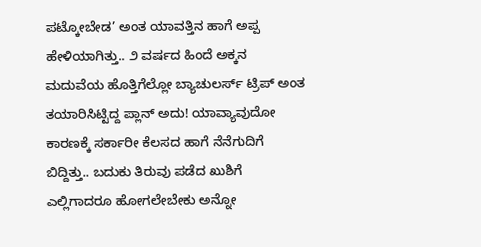ಪಟ್ಕೋಬೇಡ’ ಅಂತ ಯಾವತ್ತಿನ ಹಾಗೆ ಅಪ್ಪ ಹೇಳಿಯಾಗಿತ್ತು.. ೨ ವರ್ಷದ ಹಿಂದೆ ಅಕ್ಕನ ಮದುವೆಯ ಹೊತ್ತಿಗೆಲ್ಲೋ ಬ್ಯಾಚುಲರ್ಸ್ ಟ್ರಿಪ್ ಅಂತ ತಯಾರಿಸಿಟ್ಟಿದ್ದ ಪ್ಲಾನ್ ಅದು! ಯಾವ್ಯಾವುದೋ ಕಾರಣಕ್ಕೆ ಸರ್ಕಾರೀ ಕೆಲಸದ ಹಾಗೆ ನೆನೆಗುದಿಗೆ ಬಿದ್ದಿತ್ತು.. ಬದುಕು ತಿರುವು ಪಡೆದ ಖುಶಿಗೆ ಎಲ್ಲಿಗಾದರೂ ಹೋಗಲೇಬೇಕು ಅನ್ನೋ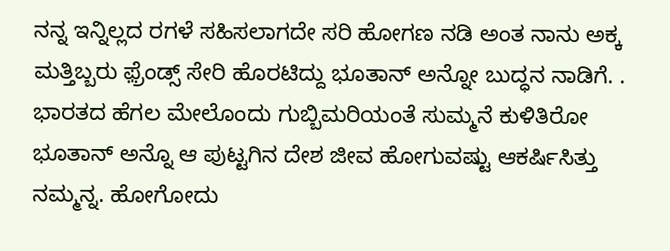ನನ್ನ ಇನ್ನಿಲ್ಲದ ರಗಳೆ ಸಹಿಸಲಾಗದೇ ಸರಿ ಹೋಗಣ ನಡಿ ಅಂತ ನಾನು ಅಕ್ಕ ಮತ್ತಿಬ್ಬರು ಫ಼್ರೆಂಡ್ಸ್ ಸೇರಿ ಹೊರಟಿದ್ದು ಭೂತಾನ್ ಅನ್ನೋ ಬುದ್ಧನ ನಾಡಿಗೆ. .
ಭಾರತದ ಹೆಗಲ ಮೇಲೊಂದು ಗುಬ್ಬಿಮರಿಯಂತೆ ಸುಮ್ಮನೆ ಕುಳಿತಿರೋ ಭೂತಾನ್ ಅನ್ನೊ ಆ ಪುಟ್ಟಗಿನ ದೇಶ ಜೀವ ಹೋಗುವಷ್ಟು ಆಕರ್ಷಿಸಿತ್ತು ನಮ್ಮನ್ನ. ಹೋಗೋದು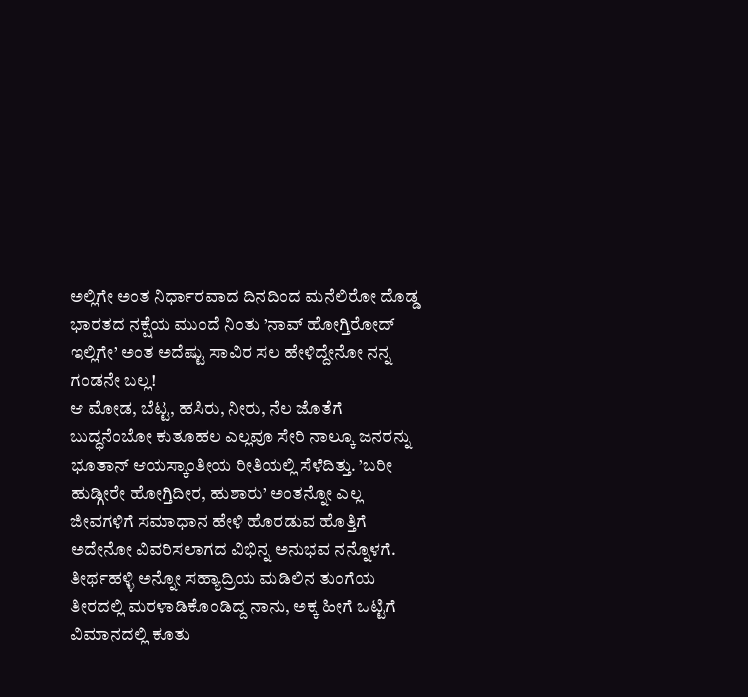ಅಲ್ಲಿಗೇ ಅಂತ ನಿರ್ಧಾರವಾದ ದಿನದಿಂದ ಮನೆಲಿರೋ ದೊಡ್ಡ ಭಾರತದ ನಕ್ಷೆಯ ಮುಂದೆ ನಿಂತು ’ನಾವ್ ಹೋಗ್ತಿರೋದ್ ಇಲ್ಲಿಗೇ’ ಅಂತ ಅದೆಷ್ಟು ಸಾವಿರ ಸಲ ಹೇಳಿದ್ದೇನೋ ನನ್ನ ಗಂಡನೇ ಬಲ್ಲ!
ಆ ಮೋಡ, ಬೆಟ್ಟ, ಹಸಿರು, ನೀರು, ನೆಲ ಜೊತೆಗೆ ಬುದ್ಧನೆಂಬೋ ಕುತೂಹಲ ಎಲ್ಲವೂ ಸೇರಿ ನಾಲ್ಕೂ ಜನರನ್ನು ಭೂತಾನ್ ಆಯಸ್ಕಾಂತೀಯ ರೀತಿಯಲ್ಲಿ ಸೆಳೆದಿತ್ತು. ’ಬರೀ ಹುಡ್ಗೀರೇ ಹೋಗ್ತಿದೀರ, ಹುಶಾರು’ ಅಂತನ್ನೋ ಎಲ್ಲ ಜೀವಗಳಿಗೆ ಸಮಾಧಾನ ಹೇಳಿ ಹೊರಡುವ ಹೊತ್ತಿಗೆ ಅದೇನೋ ವಿವರಿಸಲಾಗದ ವಿಭಿನ್ನ ಅನುಭವ ನನ್ನೊಳಗೆ.
ತೀರ್ಥಹಳ್ಳಿ ಅನ್ನೋ ಸಹ್ಯಾದ್ರಿಯ ಮಡಿಲಿನ ತುಂಗೆಯ ತೀರದಲ್ಲಿ ಮರಳಾಡಿಕೊಂಡಿದ್ದ ನಾನು, ಅಕ್ಕ ಹೀಗೆ ಒಟ್ಟಿಗೆ ವಿಮಾನದಲ್ಲಿ ಕೂತು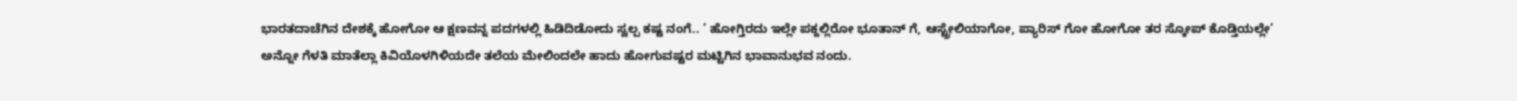ಭಾರತದಾಚೆಗಿನ ದೇಶಕ್ಕೆ ಹೋಗೋ ಆ ಕ್ಷಣವನ್ನ ಪದಗಳಲ್ಲಿ ಹಿಡಿದಿಡೋದು ಸ್ವಲ್ಪ ಕಷ್ಟ ನಂಗೆ.. ’ ಹೋಗ್ತಿರದು ಇಲ್ಲೇ ಪಕ್ದಲ್ಲಿರೋ ಭೂತಾನ್ ಗೆ, ಆಸ್ಟ್ರೇಲಿಯಾಗೋ, ಪ್ಯಾರಿಸ್ ಗೋ ಹೋಗೋ ತರ ಸ್ಕೋಪ್ ಕೊಡ್ತಿಯಲ್ಲೇ’ ಅನ್ನೋ ಗೆಳತಿ ಮಾತೆಲ್ಲಾ ಕಿವಿಯೊಳಗಿಳಿಯದೇ ತಲೆಯ ಮೇಲಿಂದಲೇ ಹಾದು ಹೋಗುವಷ್ಟರ ಮಟ್ಟಿಗಿನ ಭಾವಾನುಭವ ನಂದು.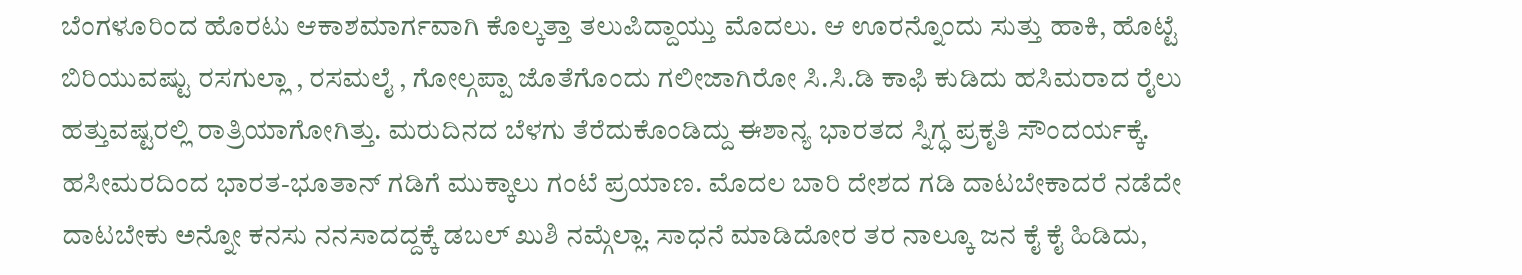ಬೆಂಗಳೂರಿಂದ ಹೊರಟು ಆಕಾಶಮಾರ್ಗವಾಗಿ ಕೊಲ್ಕತ್ತಾ ತಲುಪಿದ್ದಾಯ್ತು ಮೊದಲು. ಆ ಊರನ್ನೊಂದು ಸುತ್ತು ಹಾಕಿ, ಹೊಟ್ಟೆ ಬಿರಿಯುವಷ್ಟು ರಸಗುಲ್ಲಾ , ರಸಮಲೈ , ಗೋಲ್ಗಪ್ಪಾ ಜೊತೆಗೊಂದು ಗಲೀಜಾಗಿರೋ ಸಿ.ಸಿ.ಡಿ ಕಾಫಿ ಕುಡಿದು ಹಸಿಮರಾದ ರೈಲು ಹತ್ತುವಷ್ಟರಲ್ಲಿ ರಾತ್ರಿಯಾಗೋಗಿತ್ತು. ಮರುದಿನದ ಬೆಳಗು ತೆರೆದುಕೊಂಡಿದ್ದು ಈಶಾನ್ಯ ಭಾರತದ ಸ್ನಿಗ್ಧ ಪ್ರಕೃತಿ ಸೌಂದರ್ಯಕ್ಕೆ.
ಹಸೀಮರದಿಂದ ಭಾರತ-ಭೂತಾನ್ ಗಡಿಗೆ ಮುಕ್ಕಾಲು ಗಂಟೆ ಪ್ರಯಾಣ. ಮೊದಲ ಬಾರಿ ದೇಶದ ಗಡಿ ದಾಟಬೇಕಾದರೆ ನಡೆದೇ ದಾಟಬೇಕು ಅನ್ನೋ ಕನಸು ನನಸಾದದ್ದಕ್ಕೆ ಡಬಲ್ ಖುಶಿ ನಮ್ಗೆಲ್ಲಾ. ಸಾಧನೆ ಮಾಡಿದೋರ ತರ ನಾಲ್ಕೂ ಜನ ಕೈ ಕೈ ಹಿಡಿದು,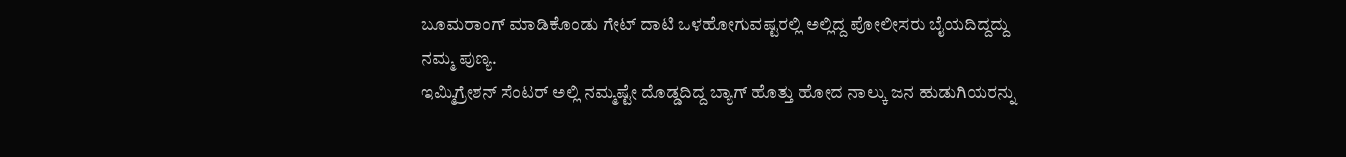ಬೂಮರಾಂಗ್ ಮಾಡಿಕೊಂಡು ಗೇಟ್ ದಾಟಿ ಒಳಹೋಗುವಷ್ಟರಲ್ಲಿ ಅಲ್ಲಿದ್ದ ಪೋಲೀಸರು ಬೈಯದಿದ್ದದ್ದು ನಮ್ಮ ಪುಣ್ಯ.
ಇಮ್ಮಿಗ್ರೇಶನ್ ಸೆಂಟರ್ ಅಲ್ಲಿ ನಮ್ಮಷ್ಟೇ ದೊಡ್ಡದಿದ್ದ ಬ್ಯಾಗ್ ಹೊತ್ತು ಹೋದ ನಾಲ್ಕು ಜನ ಹುಡುಗಿಯರನ್ನು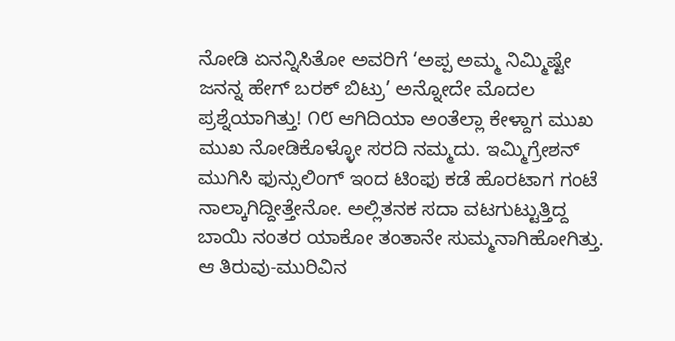ನೋಡಿ ಏನನ್ನಿಸಿತೋ ಅವರಿಗೆ ‘ಅಪ್ಪ ಅಮ್ಮ ನಿಮ್ಮಿಷ್ಟೇ ಜನನ್ನ ಹೇಗ್ ಬರಕ್ ಬಿಟ್ರು’ ಅನ್ನೋದೇ ಮೊದಲ ಪ್ರಶ್ನೆಯಾಗಿತ್ತು! ೧೮ ಆಗಿದಿಯಾ ಅಂತೆಲ್ಲಾ ಕೇಳ್ದಾಗ ಮುಖ ಮುಖ ನೋಡಿಕೊಳ್ಳೋ ಸರದಿ ನಮ್ಮದು. ಇಮ್ಮಿಗ್ರೇಶನ್ ಮುಗಿಸಿ ಫುನ್ಸುಲಿಂಗ್ ಇಂದ ಟಿಂಫು ಕಡೆ ಹೊರಟಾಗ ಗಂಟೆ ನಾಲ್ಕಾಗಿದ್ದೀತ್ತೇನೋ. ಅಲ್ಲಿತನಕ ಸದಾ ವಟಗುಟ್ಟುತ್ತಿದ್ದ ಬಾಯಿ ನಂತರ ಯಾಕೋ ತಂತಾನೇ ಸುಮ್ಮನಾಗಿಹೋಗಿತ್ತು. ಆ ತಿರುವು-ಮುರಿವಿನ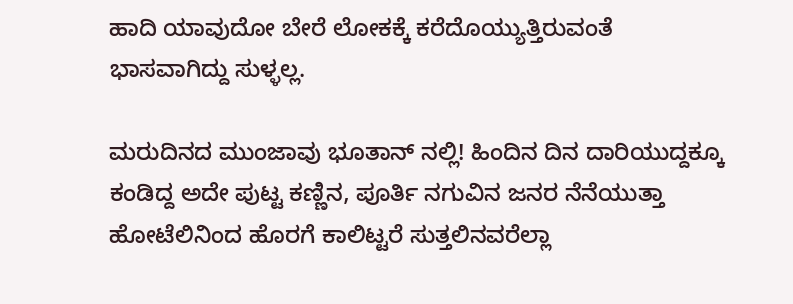ಹಾದಿ ಯಾವುದೋ ಬೇರೆ ಲೋಕಕ್ಕೆ ಕರೆದೊಯ್ಯುತ್ತಿರುವಂತೆ ಭಾಸವಾಗಿದ್ದು ಸುಳ್ಳಲ್ಲ.

ಮರುದಿನದ ಮುಂಜಾವು ಭೂತಾನ್ ನಲ್ಲಿ! ಹಿಂದಿನ ದಿನ ದಾರಿಯುದ್ದಕ್ಕೂ ಕಂಡಿದ್ದ ಅದೇ ಪುಟ್ಟ ಕಣ್ಣಿನ, ಪೂರ್ತಿ ನಗುವಿನ ಜನರ ನೆನೆಯುತ್ತಾ ಹೋಟೆಲಿನಿಂದ ಹೊರಗೆ ಕಾಲಿಟ್ಟರೆ ಸುತ್ತಲಿನವರೆಲ್ಲಾ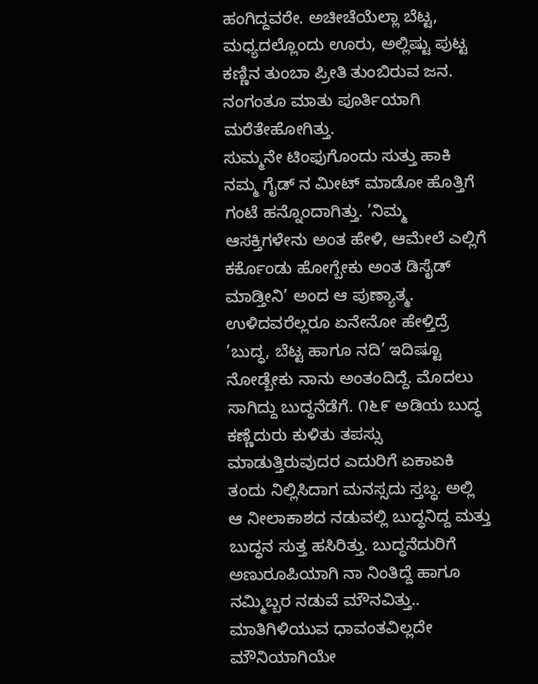ಹಂಗಿದ್ದವರೇ. ಅಚೀಚೆಯೆಲ್ಲಾ ಬೆಟ್ಟ, ಮಧ್ಯದಲ್ಲೊಂದು ಊರು, ಅಲ್ಲಿಷ್ಟು ಪುಟ್ಟ ಕಣ್ಣಿನ ತುಂಬಾ ಪ್ರೀತಿ ತುಂಬಿರುವ ಜನ. ನಂಗಂತೂ ಮಾತು ಪೂರ್ತಿಯಾಗಿ ಮರೆತೇಹೋಗಿತ್ತು.
ಸುಮ್ಮನೇ ಟಿಂಫುಗೊಂದು ಸುತ್ತು ಹಾಕಿ ನಮ್ಮ ಗೈಡ್ ನ ಮೀಟ್ ಮಾಡೋ ಹೊತ್ತಿಗೆ ಗಂಟೆ ಹನ್ನೊಂದಾಗಿತ್ತು. ’ನಿಮ್ಮ ಆಸಕ್ತಿಗಳೇನು ಅಂತ ಹೇಳಿ, ಆಮೇಲೆ ಎಲ್ಲಿಗೆ ಕರ್ಕೊಂಡು ಹೋಗ್ಬೇಕು ಅಂತ ಡಿಸೈಡ್ ಮಾಡ್ತೀನಿ’ ಅಂದ ಆ ಪುಣ್ಯಾತ್ಮ. ಉಳಿದವರೆಲ್ಲರೂ ಏನೇನೋ ಹೇಳ್ತಿದ್ರೆ ’ಬುದ್ಧ, ಬೆಟ್ಟ ಹಾಗೂ ನದಿ’ ಇದಿಷ್ಟೂ ನೋಡ್ಬೇಕು ನಾನು ಅಂತಂದಿದ್ದೆ. ಮೊದಲು ಸಾಗಿದ್ದು ಬುದ್ಧನೆಡೆಗೆ. ೧೬೯ ಅಡಿಯ ಬುದ್ಧ ಕಣ್ಣೆದುರು ಕುಳಿತು ತಪಸ್ಸು ಮಾಡುತ್ತಿರುವುದರ ಎದುರಿಗೆ ಏಕಾಏಕಿ ತಂದು ನಿಲ್ಲಿಸಿದಾಗ ಮನಸ್ಸದು ಸ್ತಬ್ಧ. ಅಲ್ಲಿ ಆ ನೀಲಾಕಾಶದ ನಡುವಲ್ಲಿ ಬುದ್ಧನಿದ್ದ ಮತ್ತು ಬುದ್ಧನ ಸುತ್ತ ಹಸಿರಿತ್ತು. ಬುದ್ಧನೆದುರಿಗೆ ಅಣುರೂಪಿಯಾಗಿ ನಾ ನಿಂತಿದ್ದೆ ಹಾಗೂ ನಮ್ಮಿಬ್ಬರ ನಡುವೆ ಮೌನವಿತ್ತು..
ಮಾತಿಗಿಳಿಯುವ ಧಾವಂತವಿಲ್ಲದೇ ಮೌನಿಯಾಗಿಯೇ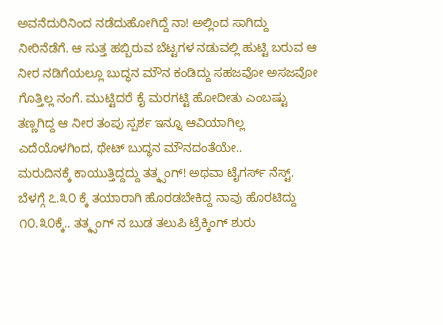ಅವನೆದುರಿನಿಂದ ನಡೆದುಹೋಗಿದ್ದೆ ನಾ! ಅಲ್ಲಿಂದ ಸಾಗಿದ್ದು ನೀರಿನೆಡೆಗೆ. ಆ ಸುತ್ತ ಹಬ್ಬಿರುವ ಬೆಟ್ಟಗಳ ನಡುವಲ್ಲಿ ಹುಟ್ಟಿ ಬರುವ ಆ ನೀರ ನಡಿಗೆಯಲ್ಲೂ ಬುದ್ಧನ ಮೌನ ಕಂಡಿದ್ದು ಸಹಜವೋ ಅಸಜವೋ ಗೊತ್ತಿಲ್ಲ ನಂಗೆ. ಮುಟ್ಟಿದರೆ ಕೈ ಮರಗಟ್ಟಿ ಹೋದೀತು ಎಂಬಷ್ಟು ತಣ್ಣಗಿದ್ದ ಆ ನೀರ ತಂಪು ಸ್ಪರ್ಶ ಇನ್ನೂ ಆವಿಯಾಗಿಲ್ಲ ಎದೆಯೊಳಗಿಂದ, ಥೇಟ್ ಬುದ್ಧನ ಮೌನದಂತೆಯೇ..
ಮರುದಿನಕ್ಕೆ ಕಾಯುತ್ತಿದ್ದದ್ದು ತತ್ಕ್ಸಂಗ್! ಅಥವಾ ಟೈಗರ್ಸ್ ನೆಸ್ಟ್. ಬೆಳಗ್ಗೆ ೭.೩೦ ಕ್ಕೆ ತಯಾರಾಗಿ ಹೊರಡಬೇಕಿದ್ದ ನಾವು ಹೊರಟಿದ್ದು ೧೦.೩೦ಕ್ಕೆ.. ತತ್ಕ್ಸಂಗ್ ನ ಬುಡ ತಲುಪಿ ಟ್ರೆಕ್ಕಿಂಗ್ ಶುರು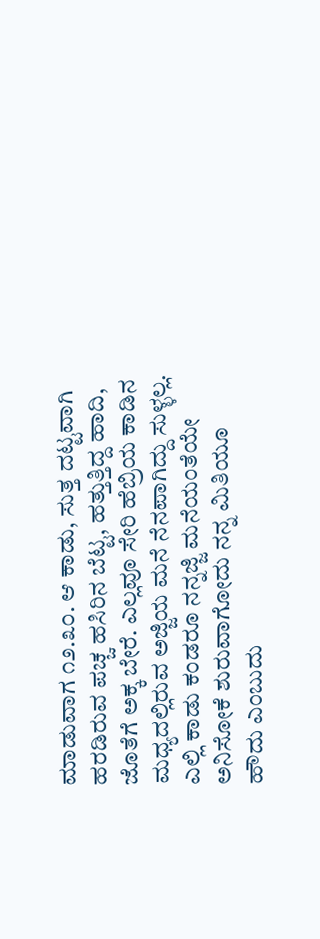ಮಾಡುವಾಗ ೧೨.೩೦. ಆ ಕಾಡು, ಸುತ್ತ ದಟ್ಟವಾಗಿ ಹರಡಿರುವ ಪಚ್ಚ ಹಸಿರಿನ ಬೆಟ್ಟ, ಹತ್ತುತ್ತಿದ್ದ ಹಾದಿ, ಜೊತೆಗೆ ಅಕ್ಕ ಬೇರೆ. ಎಲ್ಲವೂ ಸೇರಿ ಹೆಬ್ರಿಯ ಕಾಡಿನ ಮಧ್ಯದಲ್ಲಿರುವ ಅಜ್ಜಿಯ ಮನೆ ನೆನಪಾಗಿದ್ದು ಸುಳ್ಳಲ್ಲ. ಎಲ್ಲಿ ಕಾಡು ಕಂಡರೂ ನನ್ನಜ್ಜಿ ಮನೆಯಂತೆಯೇ ಅನಿಸೋಕೆ ಶುರುವಾಗೋದು ನನ್ನ ಮಿತಿಯೂ ಹೌದು ಎಂಬುದು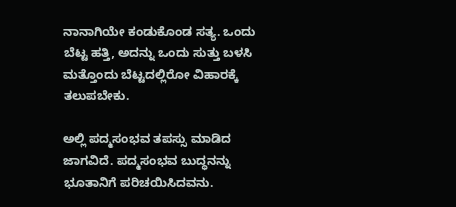ನಾನಾಗಿಯೇ ಕಂಡುಕೊಂಡ ಸತ್ಯ. ಒಂದು ಬೆಟ್ಟ ಹತ್ತಿ, ಅದನ್ನು ಒಂದು ಸುತ್ತು ಬಳಸಿ ಮತ್ತೊಂದು ಬೆಟ್ಟದಲ್ಲಿರೋ ವಿಹಾರಕ್ಕೆ ತಲುಪಬೇಕು.

ಅಲ್ಲಿ ಪದ್ಮಸಂಭವ ತಪಸ್ಸು ಮಾಡಿದ ಜಾಗವಿದೆ. ಪದ್ಮಸಂಭವ ಬುದ್ಧನನ್ನು ಭೂತಾನಿಗೆ ಪರಿಚಯಿಸಿದವನು.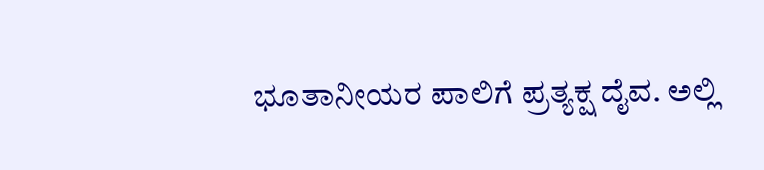ಭೂತಾನೀಯರ ಪಾಲಿಗೆ ಪ್ರತ್ಯಕ್ಷ ದೈವ. ಅಲ್ಲಿ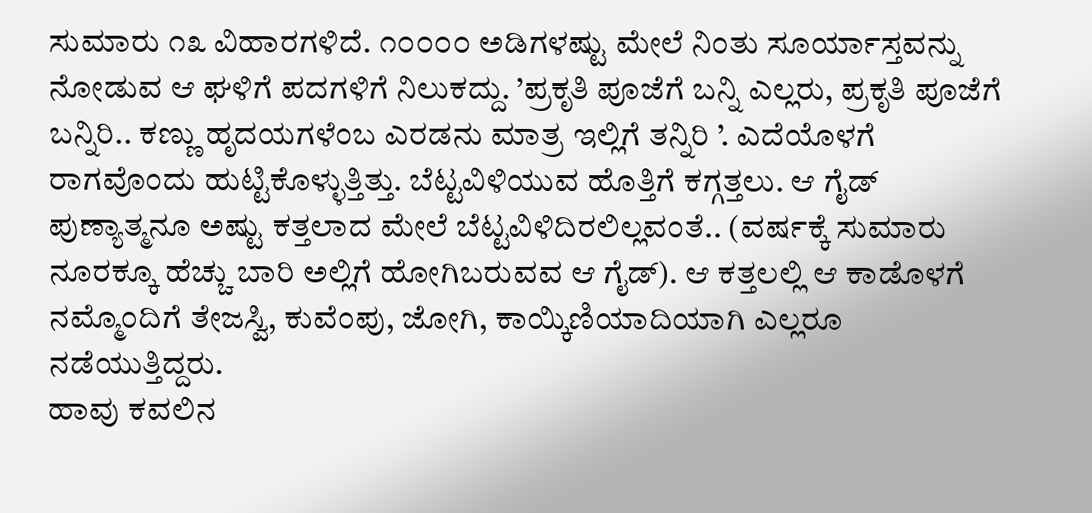ಸುಮಾರು ೧೩ ವಿಹಾರಗಳಿದೆ. ೧೦೦೦೦ ಅಡಿಗಳಷ್ಟು ಮೇಲೆ ನಿಂತು ಸೂರ್ಯಾಸ್ತವನ್ನು ನೋಡುವ ಆ ಘಳಿಗೆ ಪದಗಳಿಗೆ ನಿಲುಕದ್ದು. ’ಪ್ರಕೃತಿ ಪೂಜೆಗೆ ಬನ್ನಿ ಎಲ್ಲರು, ಪ್ರಕೃತಿ ಪೂಜೆಗೆ ಬನ್ನಿರಿ.. ಕಣ್ಣು ಹೃದಯಗಳೆಂಬ ಎರಡನು ಮಾತ್ರ ಇಲ್ಲಿಗೆ ತನ್ನಿರಿ ’. ಎದೆಯೊಳಗೆ ರಾಗವೊಂದು ಹುಟ್ಟಿಕೊಳ್ಳುತ್ತಿತ್ತು. ಬೆಟ್ಟವಿಳಿಯುವ ಹೊತ್ತಿಗೆ ಕಗ್ಗತ್ತಲು. ಆ ಗೈಡ್ ಪುಣ್ಯಾತ್ಮನೂ ಅಷ್ಟು ಕತ್ತಲಾದ ಮೇಲೆ ಬೆಟ್ಟವಿಳಿದಿರಲಿಲ್ಲವಂತೆ.. (ವರ್ಷಕ್ಕೆ ಸುಮಾರು ನೂರಕ್ಕೂ ಹೆಚ್ಚು ಬಾರಿ ಅಲ್ಲಿಗೆ ಹೋಗಿಬರುವವ ಆ ಗೈಡ್). ಆ ಕತ್ತಲಲ್ಲಿ ಆ ಕಾಡೊಳಗೆ ನಮ್ಮೊಂದಿಗೆ ತೇಜಸ್ವಿ, ಕುವೆಂಪು, ಜೋಗಿ, ಕಾಯ್ಕಿಣಿಯಾದಿಯಾಗಿ ಎಲ್ಲರೂ ನಡೆಯುತ್ತಿದ್ದರು.
ಹಾವು ಕವಲಿನ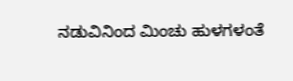ನಡುವಿನಿಂದ ಮಿಂಚು ಹುಳಗಳಂತೆ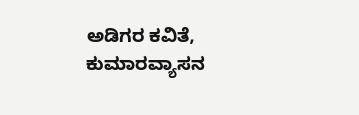ಅಡಿಗರ ಕವಿತೆ, ಕುಮಾರವ್ಯಾಸನ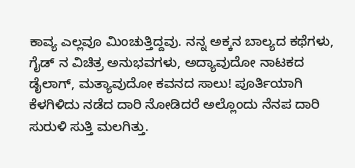ಕಾವ್ಯ ಎಲ್ಲವೂ ಮಿಂಚುತ್ತಿದ್ದವು. ನನ್ನ ಅಕ್ಕನ ಬಾಲ್ಯದ ಕಥೆಗಳು, ಗೈಡ್ ನ ವಿಚಿತ್ರ ಅನುಭವಗಳು, ಅದ್ಯಾವುದೋ ನಾಟಕದ ಡೈಲಾಗ್, ಮತ್ಯಾವುದೋ ಕವನದ ಸಾಲು! ಪೂರ್ತಿಯಾಗಿ ಕೆಳಗಿಳಿದು ನಡೆದ ದಾರಿ ನೋಡಿದರೆ ಅಲ್ಲೊಂದು ನೆನಪ ದಾರಿ ಸುರುಳಿ ಸುತ್ತಿ ಮಲಗಿತ್ತು.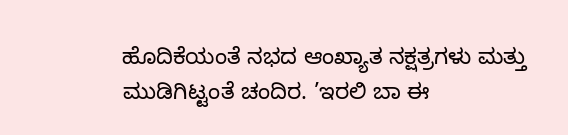ಹೊದಿಕೆಯಂತೆ ನಭದ ಆಂಖ್ಯಾತ ನಕ್ಷತ್ರಗಳು ಮತ್ತು ಮುಡಿಗಿಟ್ಟಂತೆ ಚಂದಿರ. ’ಇರಲಿ ಬಾ ಈ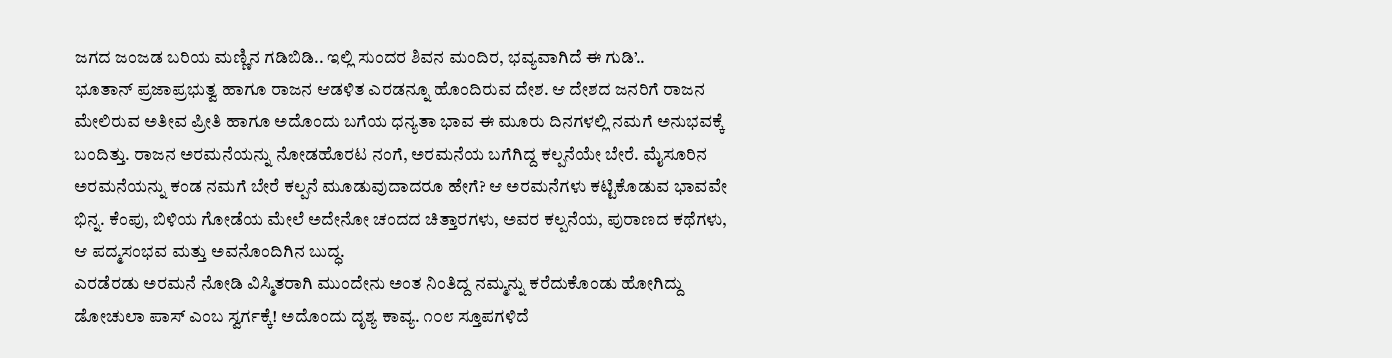ಜಗದ ಜಂಜಡ ಬರಿಯ ಮಣ್ಣಿನ ಗಡಿಬಿಡಿ.. ಇಲ್ಲಿ ಸುಂದರ ಶಿವನ ಮಂದಿರ, ಭವ್ಯವಾಗಿದೆ ಈ ಗುಡಿ’..
ಭೂತಾನ್ ಪ್ರಜಾಪ್ರಭುತ್ವ ಹಾಗೂ ರಾಜನ ಆಡಳಿತ ಎರಡನ್ನೂ ಹೊಂದಿರುವ ದೇಶ. ಆ ದೇಶದ ಜನರಿಗೆ ರಾಜನ ಮೇಲಿರುವ ಅತೀವ ಪ್ರೀತಿ ಹಾಗೂ ಅದೊಂದು ಬಗೆಯ ಧನ್ಯತಾ ಭಾವ ಈ ಮೂರು ದಿನಗಳಲ್ಲಿ ನಮಗೆ ಅನುಭವಕ್ಕೆ ಬಂದಿತ್ತು. ರಾಜನ ಅರಮನೆಯನ್ನು ನೋಡಹೊರಟ ನಂಗೆ, ಅರಮನೆಯ ಬಗೆಗಿದ್ದ ಕಲ್ಪನೆಯೇ ಬೇರೆ. ಮೈಸೂರಿನ ಅರಮನೆಯನ್ನು ಕಂಡ ನಮಗೆ ಬೇರೆ ಕಲ್ಪನೆ ಮೂಡುವುದಾದರೂ ಹೇಗೆ? ಆ ಅರಮನೆಗಳು ಕಟ್ಟಿಕೊಡುವ ಭಾವವೇ ಭಿನ್ನ. ಕೆಂಪು, ಬಿಳಿಯ ಗೋಡೆಯ ಮೇಲೆ ಅದೇನೋ ಚಂದದ ಚಿತ್ತಾರಗಳು, ಅವರ ಕಲ್ಪನೆಯ, ಪುರಾಣದ ಕಥೆಗಳು, ಆ ಪದ್ಮಸಂಭವ ಮತ್ತು ಅವನೊಂದಿಗಿನ ಬುದ್ಧ.
ಎರಡೆರಡು ಅರಮನೆ ನೋಡಿ ವಿಸ್ಮಿತರಾಗಿ ಮುಂದೇನು ಅಂತ ನಿಂತಿದ್ದ ನಮ್ಮನ್ನು ಕರೆದುಕೊಂಡು ಹೋಗಿದ್ದು ಡೋಚುಲಾ ಪಾಸ್ ಎಂಬ ಸ್ವರ್ಗಕ್ಕೆ! ಅದೊಂದು ದೃಶ್ಯ ಕಾವ್ಯ. ೧೦೮ ಸ್ತೂಪಗಳಿದೆ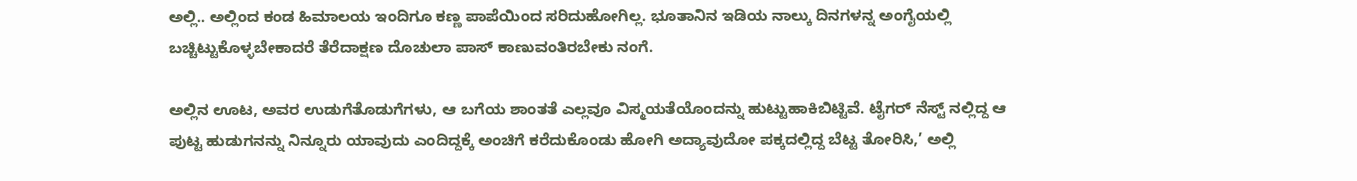ಅಲ್ಲಿ.. ಅಲ್ಲಿಂದ ಕಂಡ ಹಿಮಾಲಯ ಇಂದಿಗೂ ಕಣ್ಣ ಪಾಪೆಯಿಂದ ಸರಿದುಹೋಗಿಲ್ಲ. ಭೂತಾನಿನ ಇಡಿಯ ನಾಲ್ಕು ದಿನಗಳನ್ನ ಅಂಗೈಯಲ್ಲಿ ಬಚ್ಚಿಟ್ಟುಕೊಳ್ಳಬೇಕಾದರೆ ತೆರೆದಾಕ್ಷಣ ದೊಚುಲಾ ಪಾಸ್ ಕಾಣುವಂತಿರಬೇಕು ನಂಗೆ.

ಅಲ್ಲಿನ ಊಟ, ಅವರ ಉಡುಗೆತೊಡುಗೆಗಳು, ಆ ಬಗೆಯ ಶಾಂತತೆ ಎಲ್ಲವೂ ವಿಸ್ಮಯತೆಯೊಂದನ್ನು ಹುಟ್ಟುಹಾಕಿಬಿಟ್ಟಿವೆ. ಟೈಗರ್ ನೆಸ್ಟ್ ನಲ್ಲಿದ್ದ ಆ ಪುಟ್ಟ ಹುಡುಗನನ್ನು ನಿನ್ನೂರು ಯಾವುದು ಎಂದಿದ್ದಕ್ಕೆ ಅಂಚಿಗೆ ಕರೆದುಕೊಂಡು ಹೋಗಿ ಅದ್ಯಾವುದೋ ಪಕ್ಕದಲ್ಲಿದ್ದ ಬೆಟ್ಟ ತೋರಿಸಿ,’ ಅಲ್ಲಿ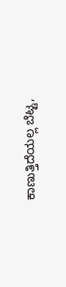ಕಾಣುತ್ತಿದೆಯಲ್ಲ ಬೆಟ್ಟ,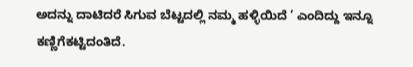ಅದನ್ನು ದಾಟಿದರೆ ಸಿಗುವ ಬೆಟ್ಟದಲ್ಲಿ ನಮ್ಮ ಹಳ್ಳಿಯಿದೆ ’ ಎಂದಿದ್ದು ಇನ್ನೂ ಕಣ್ಣಿಗೆಕಟ್ಟಿದಂತಿದೆ.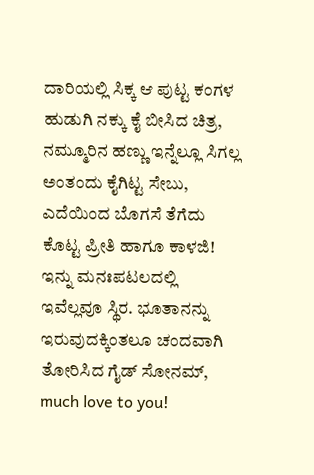ದಾರಿಯಲ್ಲಿ ಸಿಕ್ಕ ಆ ಪುಟ್ಟ ಕಂಗಳ ಹುಡುಗಿ ನಕ್ಕು ಕೈ ಬೀಸಿದ ಚಿತ್ರ, ನಮ್ಮೂರಿನ ಹಣ್ಣು ಇನ್ನೆಲ್ಲೂ ಸಿಗಲ್ಲ ಅಂತಂದು ಕೈಗಿಟ್ಟ ಸೇಬು, ಎದೆಯಿಂದ ಬೊಗಸೆ ತೆಗೆದು ಕೊಟ್ಟ ಪ್ರೀತಿ ಹಾಗೂ ಕಾಳಜಿ! ಇನ್ನು ಮನಃಪಟಲದಲ್ಲಿ ಇವೆಲ್ಲವೂ ಸ್ಥಿರ. ಭೂತಾನನ್ನು ಇರುವುದಕ್ಕಿಂತಲೂ ಚಂದವಾಗಿ ತೋರಿಸಿದ ಗೈಡ್ ಸೋನಮ್, much love to you!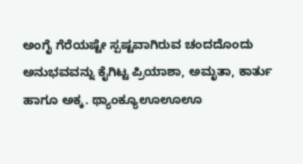ಅಂಗೈ ಗೆರೆಯಷ್ಟೇ ಸ್ಪಷ್ಟವಾಗಿರುವ ಚಂದದೊಂದು ಅನುಭವವನ್ನು ಕೈಗಿಟ್ಟ ಪ್ರಿಯಾಶಾ, ಅಮೃತಾ, ಕಾರ್ತು ಹಾಗೂ ಅಕ್ಕ. ಥ್ಯಾಂಕ್ಯೂಊಊಊ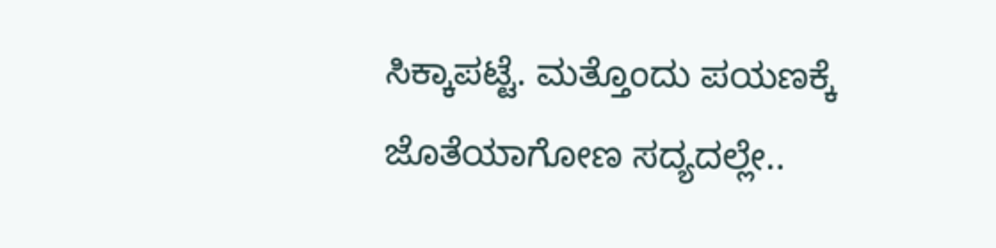ಸಿಕ್ಕಾಪಟ್ಟೆ. ಮತ್ತೊಂದು ಪಯಣಕ್ಕೆ ಜೊತೆಯಾಗೋಣ ಸದ್ಯದಲ್ಲೇ..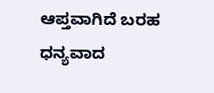ಆಪ್ತವಾಗಿದೆ ಬರಹ
ಧನ್ಯವಾದ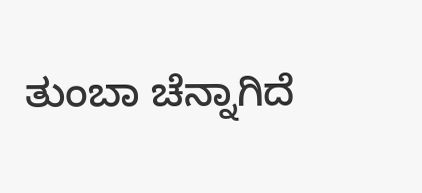ತುಂಬಾ ಚೆನ್ನಾಗಿದೆ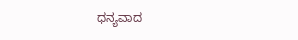ಧನ್ಯವಾದ